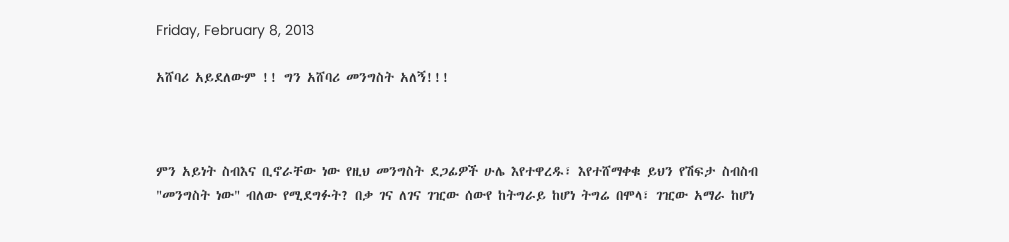Friday, February 8, 2013

አሸባሪ አይደለውም !! ግን አሸባሪ መንግስት አለኝ!!!



ምን አይነት ስብእና ቢኖራቸው ነው የዚህ መንግስት ደጋፊዎች ሁሌ እየተዋረዱ፣ እየተሸማቀቁ ይህን የሽፍታ ስብስብ "መንግስት ነው" ብለው የሚደግፉት? በቃ ገና ለገና ገዢው ሰውየ ከትግራይ ከሆነ ትግሬ በሞላ፣ ገዢው አማራ ከሆነ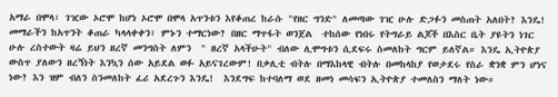አማራ በሞላ፣ ገዢው ኦሮሞ ከሆነ ኦሮሞ በሞላ አጥንቱን እየቆጠረ ከራሱ "የዘር ግንድ" ለመጣው ገዢ ሁሉ ድጋፉን መስጠት አለበት? እንዴ! መማራችን ከአጥንት ቆጠራ ካላላቀቀን፣ ምኑን ተማርነው? በዘር ማጥፋት ወንጀል  ተከሰው የነበሩ የትግራይ ልጆች በእስር ቤት ያዩትን ነገር ሁሉ ረስተውት ዛሬ ይህን ዘረኛ መንግስት ለምን  " ዘረኛ አላችሁት" ብለው ሊሞግቱን ሲደፍሩ ስመለከት ግርም ይለኛል። እንዴ ኢትዮጵያ ውስጥ ያለውን ዘረኝነት እንኳን ሰው አይደል ወፉ አይናገረውም! በቃሊቲ ብትሉ በማእከላዊ ብትሉ በመከላከያ የወታደሩ የስራ ቋንቋ ምን ሆነና ነው? እን ዝም ብለን ስንመለከት ፈሪ አደረጉን እንዴ!  እንደግፍ ከተባለማ ወደ ዘመነ መሳፍን ኢትዮጵያ ተመለስን ማለት ነው።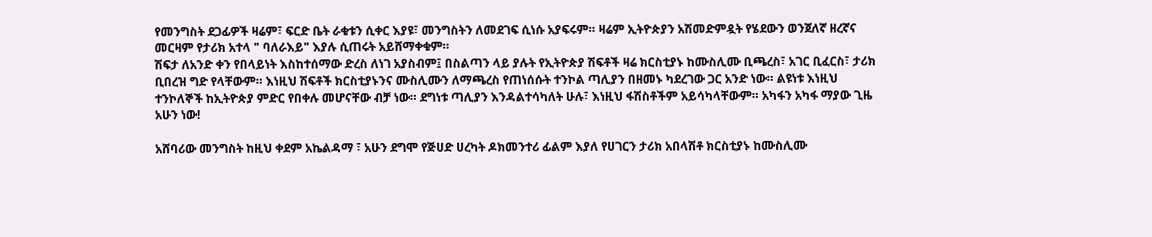የመንግስት ደጋፊዎች ዛሬም፣ ፍርድ ቤት ራቁቱን ሲቀር እያዩ፣ መንግስትን ለመደገፍ ሲነሱ አያፍሩም። ዛሬም ኢትዮጵያን አሽመድምዷት የሄደውን ወንጀለኛ ዘረኛና መርዛም የታሪክ አተላ " ባለራእይ" እያሉ ሲጠሩት አይሸማቀቁም።
ሽፍታ ለአንድ ቀን የበላይነት እስከተሰማው ድረስ ለነገ አያስብም፤ በስልጣን ላይ ያሉት የኢትዮጵያ ሽፍቶች ዛሬ ክርስቲያኑ ከሙስሊሙ ቢጫረስ፣ አገር ቢፈርስ፣ ታሪክ ቢበረዝ ግድ የላቸውም። እነዚህ ሽፍቶች ክርስቲያኑንና ሙስሊሙን ለማጫረስ የጠነሰሱት ተንኮል ጣሊያን በዘመኑ ካደረገው ጋር አንድ ነው። ልዩነቱ እነዚህ ተንኮለኞች ከኢትዮጵያ ምድር የበቀሉ መሆናቸው ብቻ ነው። ደግነቱ ጣሊያን እንዳልተሳካለት ሁሉ፣ እነዚህ ፋሽስቶችም አይሳካላቸውም። አካፋን አካፋ ማያው ጊዜ አሁን ነው!

አሸባሪው መንግስት ከዚህ ቀደም አኬልዳማ ፣ አሁን ደግሞ የጅሀድ ሀረካት ዶክመንተሪ ፊልም እያለ የሀገርን ታሪክ አበላሽቶ ክርስቲያኑ ከሙስሊሙ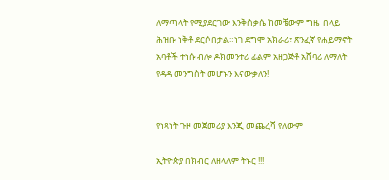ለማጣላት የሚያደርገው እንቅስቃሴ ከመቼውም ግዜ  በላይ ሕዝቡ ነቅቶ ደርሶበታል።ነገ ደግሞ አክራሪ፣ ጽንፈኛ የሐይማኖት አባቶች ተነሱ ብሎ ዶክመንተሪ ፊልም አዘጋጅቶ አሸባሪ ለማለት የዳዳ መንግስት መሆኑን እናውቃለን!


የነጻነት ጉዞ መጀመሪያ እንጂ መጨረሻ የለውም

ኢትዮጵያ በክብር ለዘላለም ትኑር !!!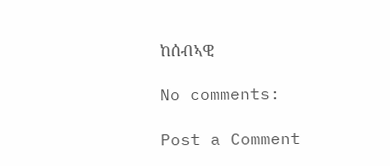ከሰብኣዊ

No comments:

Post a Comment